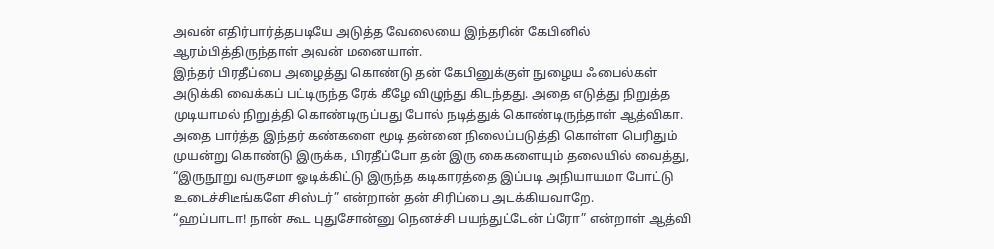அவன் எதிர்பார்த்தபடியே அடுத்த வேலையை இந்தரின் கேபினில் ஆரம்பித்திருந்தாள் அவன் மனையாள்.
இந்தர் பிரதீப்பை அழைத்து கொண்டு தன் கேபினுக்குள் நுழைய ஃபைல்கள் அடுக்கி வைக்கப் பட்டிருந்த ரேக் கீழே விழுந்து கிடந்தது. அதை எடுத்து நிறுத்த முடியாமல் நிறுத்தி கொண்டிருப்பது போல் நடித்துக் கொண்டிருந்தாள் ஆத்விகா.
அதை பார்த்த இந்தர் கண்களை மூடி தன்னை நிலைப்படுத்தி கொள்ள பெரிதும் முயன்று கொண்டு இருக்க, பிரதீப்போ தன் இரு கைகளையும் தலையில் வைத்து, “இருநூறு வருசமா ஓடிக்கிட்டு இருந்த கடிகாரத்தை இப்படி அநியாயமா போட்டு உடைச்சிடீங்களே சிஸ்டர்” என்றான் தன் சிரிப்பை அடக்கியவாறே.
“ஹப்பாடா! நான் கூட புதுசோன்னு நெனச்சி பயந்துட்டேன் ப்ரோ” என்றாள் ஆத்வி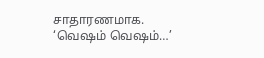சாதாரணமாக.
‘வெஷம் வெஷம்…’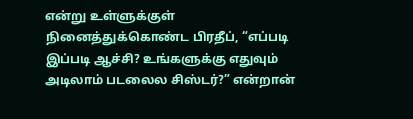என்று உள்ளுக்குள் நினைத்துக்கொண்ட பிரதீப், “எப்படி இப்படி ஆச்சி? உங்களுக்கு எதுவும் அடிலாம் படலைல சிஸ்டர்?” என்றான்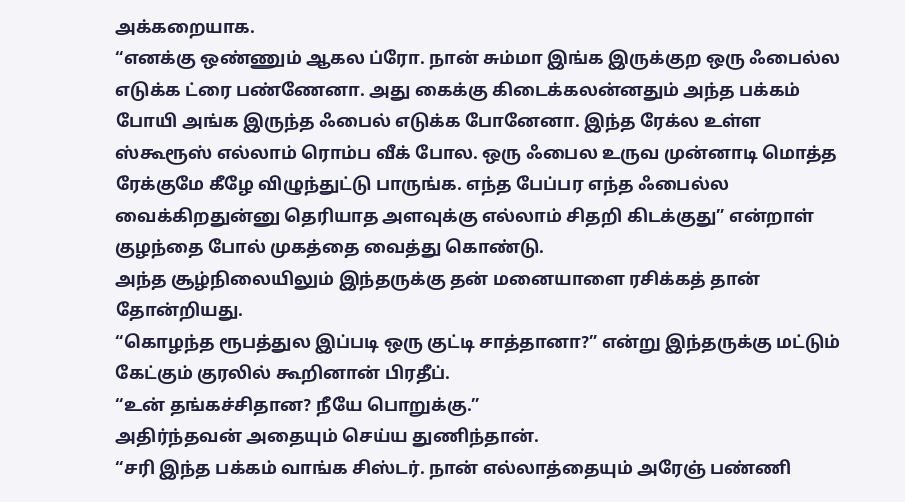அக்கறையாக.
“எனக்கு ஒண்ணும் ஆகல ப்ரோ. நான் சும்மா இங்க இருக்குற ஒரு ஃபைல்ல எடுக்க ட்ரை பண்ணேனா. அது கைக்கு கிடைக்கலன்னதும் அந்த பக்கம் போயி அங்க இருந்த ஃபைல் எடுக்க போனேனா. இந்த ரேக்ல உள்ள ஸ்கூரூஸ் எல்லாம் ரொம்ப வீக் போல. ஒரு ஃபைல உருவ முன்னாடி மொத்த ரேக்குமே கீழே விழுந்துட்டு பாருங்க. எந்த பேப்பர எந்த ஃபைல்ல வைக்கிறதுன்னு தெரியாத அளவுக்கு எல்லாம் சிதறி கிடக்குது” என்றாள் குழந்தை போல் முகத்தை வைத்து கொண்டு.
அந்த சூழ்நிலையிலும் இந்தருக்கு தன் மனையாளை ரசிக்கத் தான் தோன்றியது.
“கொழந்த ரூபத்துல இப்படி ஒரு குட்டி சாத்தானா?” என்று இந்தருக்கு மட்டும் கேட்கும் குரலில் கூறினான் பிரதீப்.
“உன் தங்கச்சிதான? நீயே பொறுக்கு.”
அதிர்ந்தவன் அதையும் செய்ய துணிந்தான்.
“சரி இந்த பக்கம் வாங்க சிஸ்டர். நான் எல்லாத்தையும் அரேஞ் பண்ணி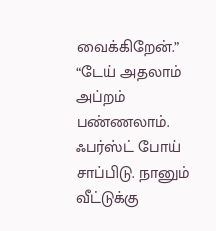வைக்கிறேன்.”
“டேய் அதலாம் அப்றம் பண்ணலாம். ஃபர்ஸ்ட் போய் சாப்பிடு. நானும் வீட்டுக்கு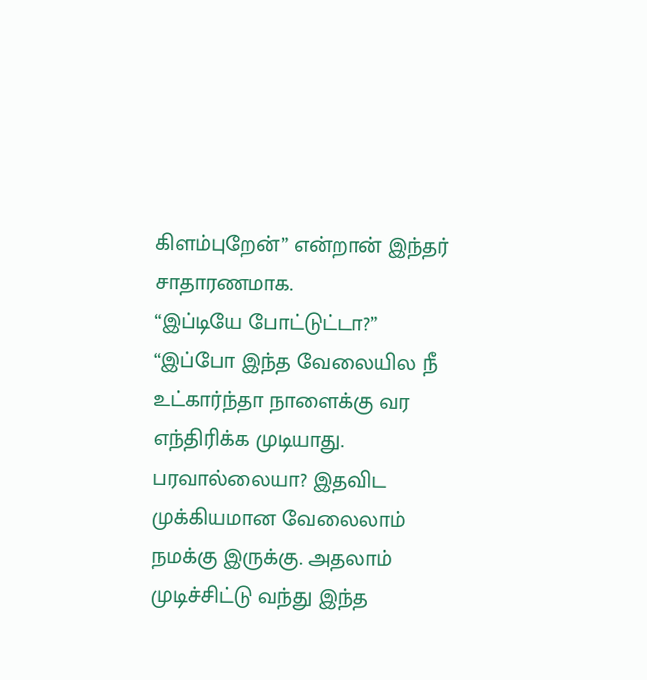கிளம்புறேன்” என்றான் இந்தர் சாதாரணமாக.
“இப்டியே போட்டுட்டா?”
“இப்போ இந்த வேலையில நீ உட்கார்ந்தா நாளைக்கு வர எந்திரிக்க முடியாது. பரவால்லையா? இதவிட முக்கியமான வேலைலாம் நமக்கு இருக்கு. அதலாம் முடிச்சிட்டு வந்து இந்த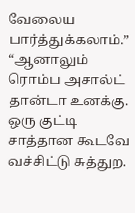வேலைய பார்த்துக்கலாம்.”
“ஆனாலும் ரொம்ப அசால்ட் தான்டா உனக்கு. ஒரு குட்டி சாத்தான கூடவே வச்சிட்டு சுத்துற.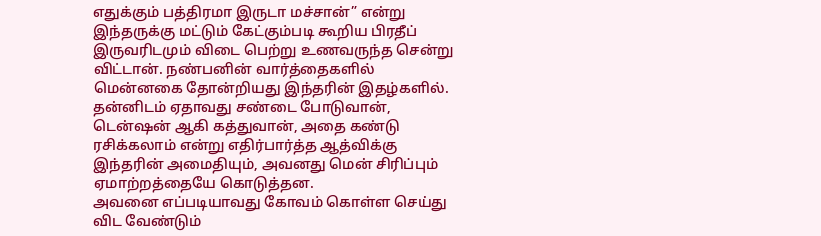எதுக்கும் பத்திரமா இருடா மச்சான்” என்று இந்தருக்கு மட்டும் கேட்கும்படி கூறிய பிரதீப் இருவரிடமும் விடை பெற்று உணவருந்த சென்று விட்டான். நண்பனின் வார்த்தைகளில் மென்னகை தோன்றியது இந்தரின் இதழ்களில்.
தன்னிடம் ஏதாவது சண்டை போடுவான், டென்ஷன் ஆகி கத்துவான், அதை கண்டு ரசிக்கலாம் என்று எதிர்பார்த்த ஆத்விக்கு இந்தரின் அமைதியும், அவனது மென் சிரிப்பும் ஏமாற்றத்தையே கொடுத்தன.
அவனை எப்படியாவது கோவம் கொள்ள செய்து விட வேண்டும்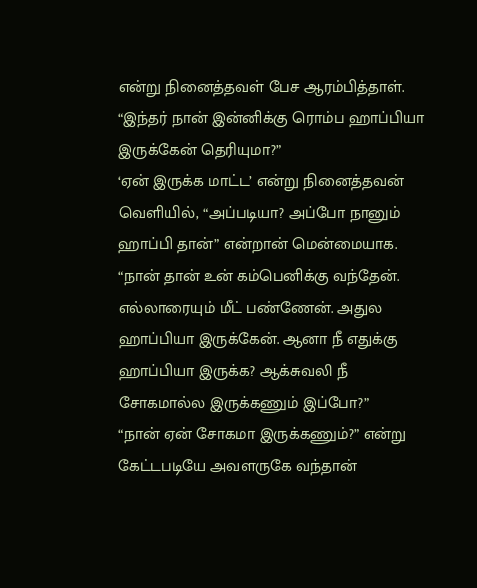என்று நினைத்தவள் பேச ஆரம்பித்தாள்.
“இந்தர் நான் இன்னிக்கு ரொம்ப ஹாப்பியா இருக்கேன் தெரியுமா?”
‘ஏன் இருக்க மாட்ட’ என்று நினைத்தவன் வெளியில், “அப்படியா? அப்போ நானும் ஹாப்பி தான்” என்றான் மென்மையாக.
“நான் தான் உன் கம்பெனிக்கு வந்தேன். எல்லாரையும் மீட் பண்ணேன். அதுல ஹாப்பியா இருக்கேன். ஆனா நீ எதுக்கு ஹாப்பியா இருக்க? ஆக்சுவலி நீ சோகமால்ல இருக்கணும் இப்போ?”
“நான் ஏன் சோகமா இருக்கணும்?” என்று கேட்டபடியே அவளருகே வந்தான்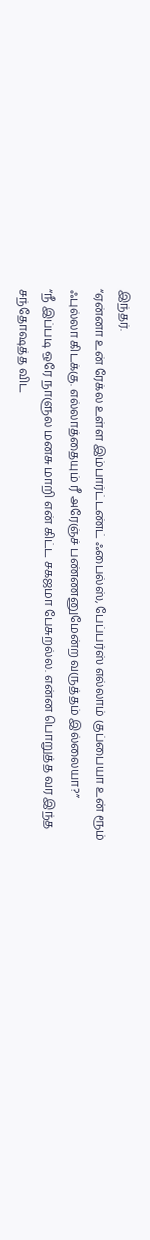இந்தர்.
“ஏன்னா உன் ரேக்ல உள்ள இம்பார்ட்டண்ட் ஃபைல்ஸ், பேப்பர்ஸ் எல்லாம் குப்பையா உன் ரூம் ஃபுல்லா கிடக்கு. எல்லாத்தையும் ரீ அரேஞ்ச் பண்ணனுமேன்ற வருத்தம் இல்லையா?”
“நீ இப்படி ஒரே நாளுல மனசு மாறி என் கிட்ட சகஜமா பேசுறல்ல. என்ன பொறுத்த வர இந்த சந்தோஷத்த விட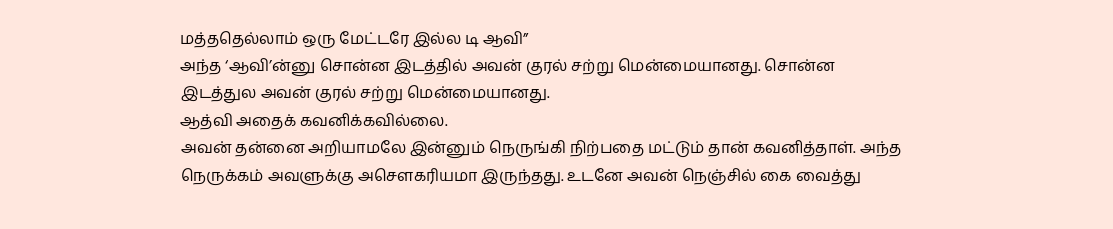மத்ததெல்லாம் ஒரு மேட்டரே இல்ல டி ஆவி”
அந்த ‘ஆவி’ன்னு சொன்ன இடத்தில் அவன் குரல் சற்று மென்மையானது. சொன்ன இடத்துல அவன் குரல் சற்று மென்மையானது.
ஆத்வி அதைக் கவனிக்கவில்லை.
அவன் தன்னை அறியாமலே இன்னும் நெருங்கி நிற்பதை மட்டும் தான் கவனித்தாள். அந்த நெருக்கம் அவளுக்கு அசௌகரியமா இருந்தது. உடனே அவன் நெஞ்சில் கை வைத்து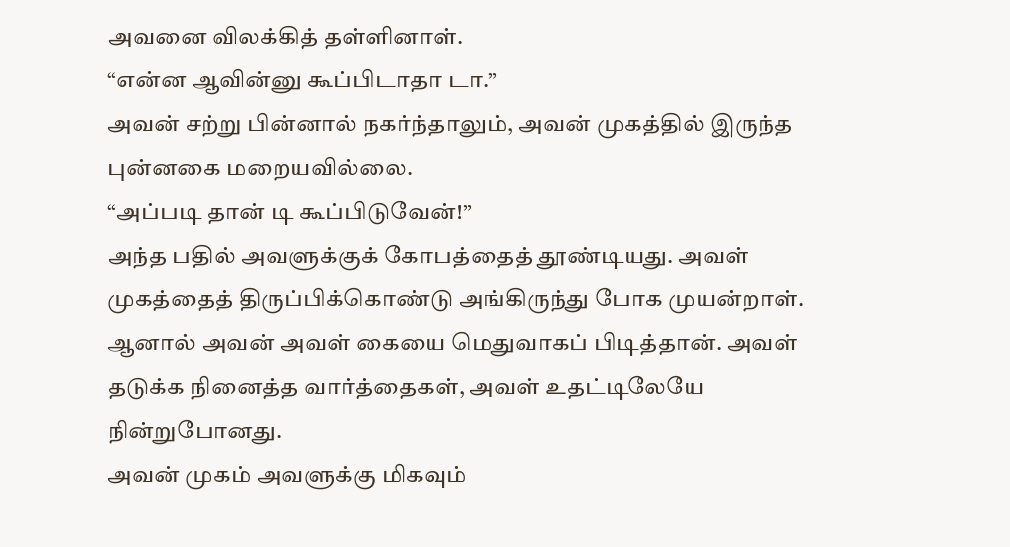அவனை விலக்கித் தள்ளினாள்.
“என்ன ஆவின்னு கூப்பிடாதா டா.”
அவன் சற்று பின்னால் நகர்ந்தாலும், அவன் முகத்தில் இருந்த புன்னகை மறையவில்லை.
“அப்படி தான் டி கூப்பிடுவேன்!”
அந்த பதில் அவளுக்குக் கோபத்தைத் தூண்டியது. அவள் முகத்தைத் திருப்பிக்கொண்டு அங்கிருந்து போக முயன்றாள். ஆனால் அவன் அவள் கையை மெதுவாகப் பிடித்தான். அவள் தடுக்க நினைத்த வார்த்தைகள், அவள் உதட்டிலேயே நின்றுபோனது.
அவன் முகம் அவளுக்கு மிகவும்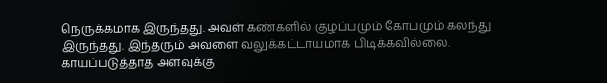நெருக்கமாக இருந்தது. அவள் கண்களில் குழப்பமும் கோபமும் கலந்து இருந்தது. இந்தரும் அவளை வலுக்கட்டாயமாக பிடிக்கவில்லை. காயப்படுத்தாத அளவுக்கு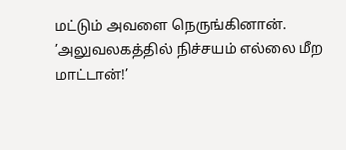மட்டும் அவளை நெருங்கினான்.
’அலுவலகத்தில் நிச்சயம் எல்லை மீற மாட்டான்!’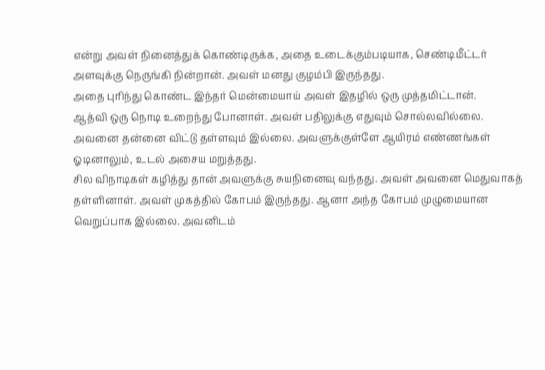என்று அவள் நினைத்துக் கொண்டிருக்க, அதை உடைக்கும்படியாக, செண்டிமீட்டர் அளவுக்கு நெருங்கி நின்றான். அவள் மனது குழம்பி இருந்தது.
அதை புரிந்து கொண்ட இந்தர் மென்மையாய் அவள் இதழில் ஒரு முத்தமிட்டான்.
ஆத்வி ஒரு நொடி உறைந்து போனாள். அவள் பதிலுக்கு எதுவும் சொல்லவில்லை. அவனை தன்னை விட்டு தள்ளவும் இல்லை. அவளுக்குள்ளே ஆயிரம் எண்ணங்கள் ஓடினாலும், உடல் அசைய மறுத்தது.
சில விநாடிகள் கழித்து தான் அவளுக்கு சுயநினைவு வந்தது. அவள் அவனை மெதுவாகத் தள்ளினாள். அவள் முகத்தில் கோபம் இருந்தது. ஆனா அந்த கோபம் முழுமையான வெறுப்பாக இல்லை. அவனிடம்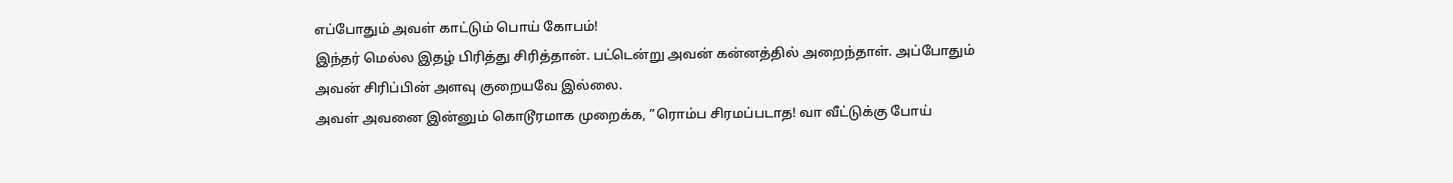எப்போதும் அவள் காட்டும் பொய் கோபம்!
இந்தர் மெல்ல இதழ் பிரித்து சிரித்தான். பட்டென்று அவன் கன்னத்தில் அறைந்தாள். அப்போதும் அவன் சிரிப்பின் அளவு குறையவே இல்லை.
அவள் அவனை இன்னும் கொடூரமாக முறைக்க, ”ரொம்ப சிரமப்படாத! வா வீட்டுக்கு போய்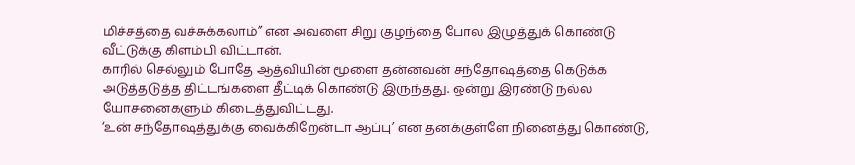மிச்சத்தை வச்சுக்கலாம்” என அவளை சிறு குழந்தை போல இழுத்துக் கொண்டு வீட்டுக்கு கிளம்பி விட்டான்.
காரில் செல்லும் போதே ஆத்வியின் மூளை தன்னவன் சந்தோஷத்தை கெடுக்க அடுத்தடுத்த திட்டங்களை தீட்டிக் கொண்டு இருந்தது. ஒன்று இரண்டு நல்ல யோசனைகளும் கிடைத்துவிட்டது.
‘உன் சந்தோஷத்துக்கு வைக்கிறேன்டா ஆப்பு’ என தனக்குள்ளே நினைத்து கொண்டு,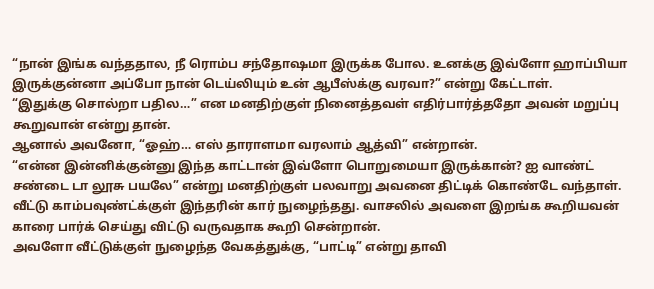“நான் இங்க வந்ததால, நீ ரொம்ப சந்தோஷமா இருக்க போல. உனக்கு இவ்ளோ ஹாப்பியா இருக்குன்னா அப்போ நான் டெய்லியும் உன் ஆபீஸ்க்கு வரவா?” என்று கேட்டாள்.
“இதுக்கு சொல்றா பதில…” என மனதிற்குள் நினைத்தவள் எதிர்பார்த்ததோ அவன் மறுப்பு கூறுவான் என்று தான்.
ஆனால் அவனோ, “ஓஹ்… எஸ் தாராளமா வரலாம் ஆத்வி” என்றான்.
“என்ன இன்னிக்குன்னு இந்த காட்டான் இவ்ளோ பொறுமையா இருக்கான்? ஐ வாண்ட் சண்டை டா லூசு பயலே” என்று மனதிற்குள் பலவாறு அவனை திட்டிக் கொண்டே வந்தாள்.
வீட்டு காம்பவுண்ட்க்குள் இந்தரின் கார் நுழைந்தது. வாசலில் அவளை இறங்க கூறியவன் காரை பார்க் செய்து விட்டு வருவதாக கூறி சென்றான்.
அவளோ வீட்டுக்குள் நுழைந்த வேகத்துக்கு, “பாட்டி” என்று தாவி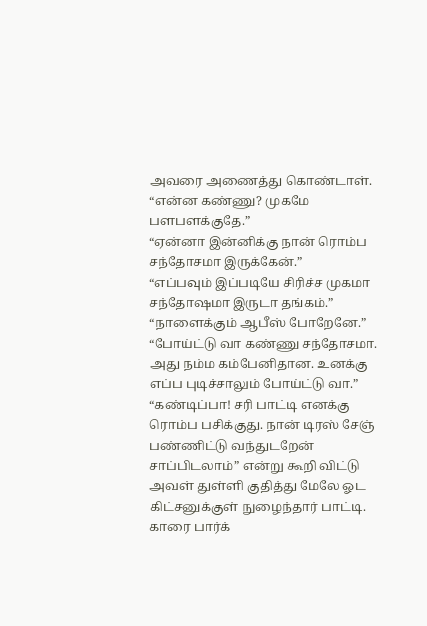அவரை அணைத்து கொண்டாள்.
“என்ன கண்ணு? முகமே பளபளக்குதே.”
“ஏன்னா இன்னிக்கு நான் ரொம்ப சந்தோசமா இருக்கேன்.”
“எப்பவும் இப்படியே சிரிச்ச முகமா சந்தோஷமா இருடா தங்கம்.”
“நாளைக்கும் ஆபீஸ் போறேனே.”
“போய்ட்டு வா கண்ணு சந்தோசமா. அது நம்ம கம்பேனிதான. உனக்கு எப்ப புடிச்சாலும் போய்ட்டு வா.”
“கண்டிப்பா! சரி பாட்டி எனக்கு ரொம்ப பசிக்குது. நான் டிரஸ் சேஞ் பண்ணிட்டு வந்துடறேன் சாப்பிடலாம்” என்று கூறி விட்டு அவள் துள்ளி குதித்து மேலே ஓட கிட்சனுக்குள் நுழைந்தார் பாட்டி.
காரை பார்க்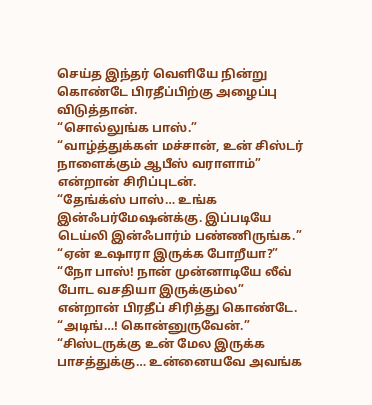செய்த இந்தர் வெளியே நின்று கொண்டே பிரதீப்பிற்கு அழைப்பு விடுத்தான்.
“சொல்லுங்க பாஸ்.”
“வாழ்த்துக்கள் மச்சான், உன் சிஸ்டர் நாளைக்கும் ஆபீஸ் வராளாம்” என்றான் சிரிப்புடன்.
“தேங்க்ஸ் பாஸ்… உங்க இன்ஃபர்மேஷன்க்கு. இப்படியே டெய்லி இன்ஃபார்ம் பண்ணிருங்க.”
“ஏன் உஷாரா இருக்க போறீயா?”
“நோ பாஸ்! நான் முன்னாடியே லீவ் போட வசதியா இருக்கும்ல” என்றான் பிரதீப் சிரித்து கொண்டே.
“அடிங்…! கொன்னுருவேன்.”
“சிஸ்டருக்கு உன் மேல இருக்க பாசத்துக்கு… உன்னையவே அவங்க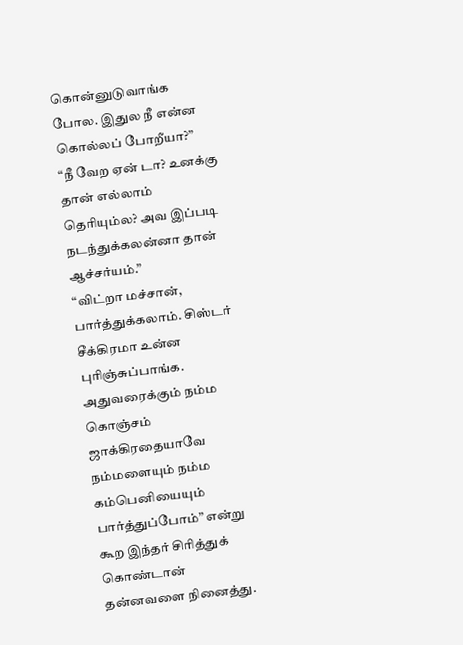கொன்னுடுவாங்க போல. இதுல நீ என்ன கொல்லப் போறீயா?”
“நீ வேற ஏன் டா? உனக்கு தான் எல்லாம் தெரியும்ல? அவ இப்படி நடந்துக்கலன்னா தான் ஆச்சர்யம்.”
“விட்றா மச்சான், பார்த்துக்கலாம். சிஸ்டர் சீக்கிரமா உன்ன புரிஞ்சுப்பாங்க. அதுவரைக்கும் நம்ம கொஞ்சம் ஜாக்கிரதையாவே நம்மளையும் நம்ம கம்பெனியையும் பார்த்துப்போம்” என்று கூற இந்தர் சிரித்துக் கொண்டான் தன்னவளை நினைத்து.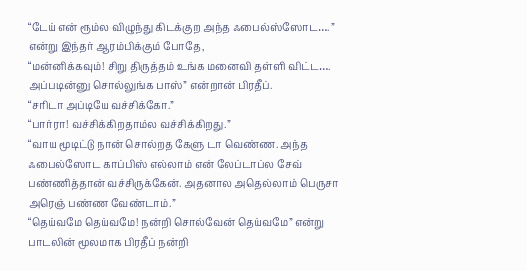“டேய் என் ரூம்ல விழுந்து கிடக்குற அந்த ஃபைல்ஸ்ஸோட…. ” என்று இந்தர் ஆரம்பிக்கும் போதே,
“மன்னிக்கவும்! சிறு திருத்தம் உங்க மனைவி தள்ளி விட்ட…. அப்படின்னு சொல்லுங்க பாஸ்” என்றான் பிரதீப்.
“சரிடா அப்டியே வச்சிக்கோ.”
“பார்ரா! வச்சிக்கிறதாம்ல வச்சிக்கிறது.”
“வாய மூடிட்டு நான் சொல்றத கேளு டா வெண்ண. அந்த ஃபைல்ஸோட காப்பிஸ் எல்லாம் என் லேப்டாப்ல சேவ் பண்ணித்தான் வச்சிருக்கேன். அதனால அதெல்லாம் பெருசா அரெஞ் பண்ண வேண்டாம்.”
“தெய்வமே தெய்வமே! நன்றி சொல்வேன் தெய்வமே” என்று பாடலின் மூலமாக பிரதீப் நன்றி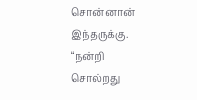சொன்னான் இந்தருக்கு.
“நன்றி சொல்றது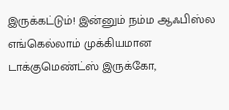இருக்கட்டும்! இன்னும் நம்ம ஆஃபிஸ்ல எங்கெல்லாம் முக்கியமான டாக்குமெண்ட்ஸ் இருக்கோ,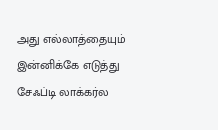அது எல்லாத்தையும் இன்னிக்கே எடுத்து சேஃப்டி லாக்கர்ல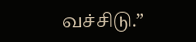வச்சிடு.”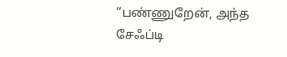“பண்ணுறேன், அந்த சேஃப்டி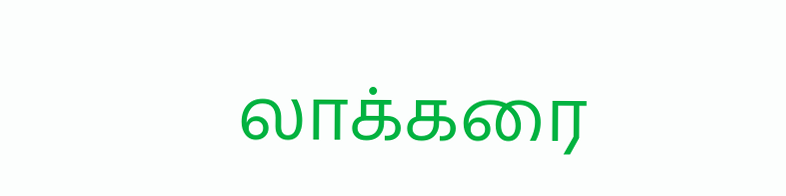லாக்கரை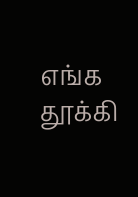எங்க தூக்கி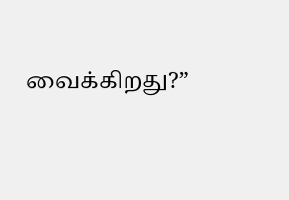வைக்கிறது?”